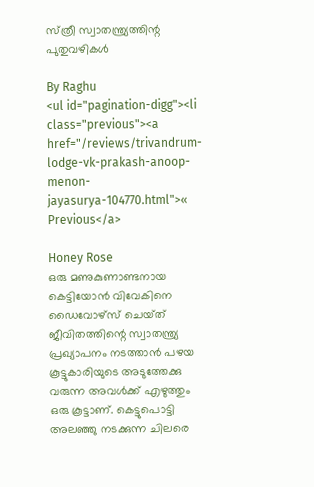സ്‌ത്രീ സ്വാതന്ത്ര്യത്തിന്റ പുതുവഴികള്‍

By Raghu
<ul id="pagination-digg"><li class="previous"><a href="/reviews/trivandrum-lodge-vk-prakash-anoop-menon-jayasurya-104770.html">« Previous</a>

Honey Rose
ഒരു മണുകുണാണ്ടനായ കെട്ടിയോന്‍ വിവേകിനെ ഡൈവോഴ്‌സ്‌ ചെയ്‌ത്‌ ജീവിതത്തിന്റെ സ്വാതന്ത്ര്യ പ്രഖ്യാപനം നടത്താന്‍ പഴയ കൂട്ടുകാരിയുടെ അടുത്തേക്കു വരുന്ന അവള്‍ക്ക്‌ എഴുത്തും ഒരു കൂട്ടാണ്‌. കെട്ടുപൊട്ടി അലഞ്ഞു നടക്കുന്ന ചിലരെ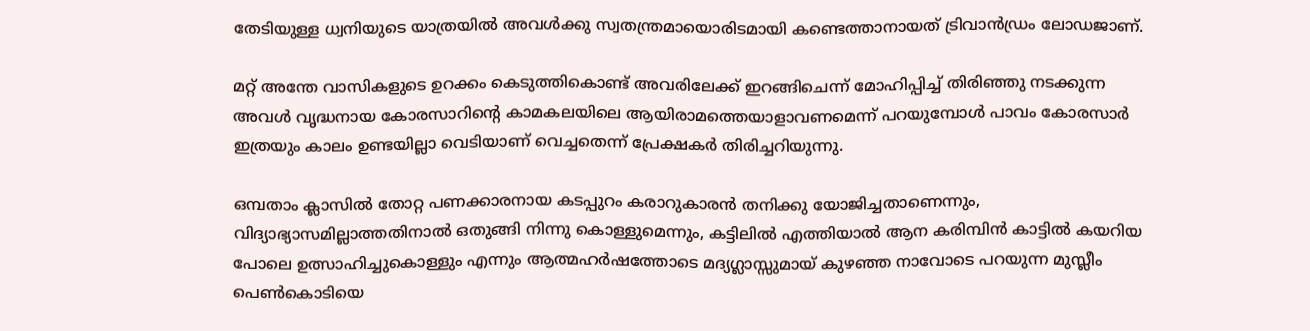തേടിയുള്ള ധ്വനിയുടെ യാത്രയില്‍ അവള്‍ക്കു സ്വതന്ത്രമായൊരിടമായി കണ്ടെത്താനായത്‌ ട്രിവാന്‍ഡ്രം ലോഡജാണ്‌.

മറ്റ്‌ അന്തേ വാസികളുടെ ഉറക്കം കെടുത്തികൊണ്ട്‌ അവരിലേക്ക്‌ ഇറങ്ങിചെന്ന്‌ മോഹിപ്പിച്ച്‌ തിരിഞ്ഞു നടക്കുന്ന അവള്‍ വൃദ്ധനായ കോരസാറിന്റെ കാമകലയിലെ ആയിരാമത്തെയാളാവണമെന്ന്‌ പറയുമ്പോള്‍ പാവം കോരസാര്‍ ഇത്രയും കാലം ഉണ്ടയില്ലാ വെടിയാണ്‌ വെച്ചതെന്ന്‌ പ്രേക്ഷകര്‍ തിരിച്ചറിയുന്നു.

ഒമ്പതാം ക്ലാസില്‍ തോറ്റ പണക്കാരനായ കടപ്പുറം കരാറുകാരന്‍ തനിക്കു യോജിച്ചതാണെന്നും, വിദ്യാഭ്യാസമില്ലാത്തതിനാല്‍ ഒതുങ്ങി നിന്നു കൊള്ളുമെന്നും, കട്ടിലില്‍ എത്തിയാല്‍ ആന കരിമ്പിന്‍ കാട്ടില്‍ കയറിയ പോലെ ഉത്സാഹിച്ചുകൊള്ളും എന്നും ആത്മഹര്‍ഷത്തോടെ മദ്യഗ്ലാസ്സുമായ്‌ കുഴഞ്ഞ നാവോടെ പറയുന്ന മുസ്ലീം പെണ്‍കൊടിയെ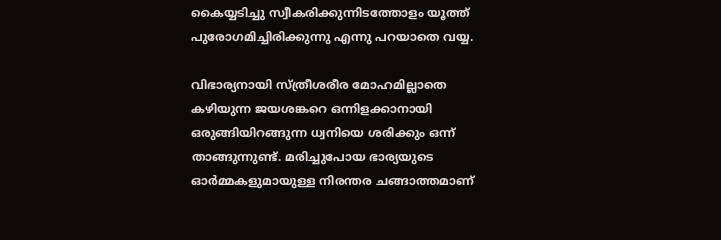കൈയ്യടിച്ചു സ്വീകരിക്കുന്നിടത്തോളം യൂത്ത്‌ പുരോഗമിച്ചിരിക്കുന്നു എന്നു പറയാതെ വയ്യ.

വിഭാര്യനായി സ്‌ത്രീശരീര മോഹമില്ലാതെ കഴിയുന്ന ജയശങ്കറെ ഒന്നിളക്കാനായി ഒരുങ്ങിയിറങ്ങുന്ന ധ്വനിയെ ശരിക്കും ഒന്ന്‌ താങ്ങുന്നുണ്ട്‌. മരിച്ചുപോയ ഭാര്യയുടെ ഓര്‍മ്മകളുമായുള്ള നിരന്തര ചങ്ങാത്തമാണ്‌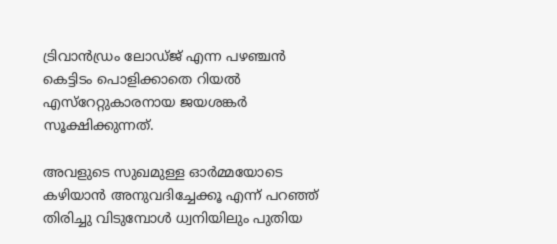ട്രിവാന്‍ഡ്രം ലോഡ്‌ജ്‌ എന്ന പഴഞ്ചന്‍ കെട്ടിടം പൊളിക്കാതെ റിയല്‍ എസ്‌റേറ്റുകാരനായ ജയശങ്കര്‍ സൂക്ഷിക്കുന്നത്‌.

അവളുടെ സുഖമുള്ള ഓര്‍മ്മയോടെ കഴിയാന്‍ അനുവദിച്ചേക്കൂ എന്ന്‌ പറഞ്ഞ്‌ തിരിച്ചു വിടുമ്പോള്‍ ധ്വനിയിലും പുതിയ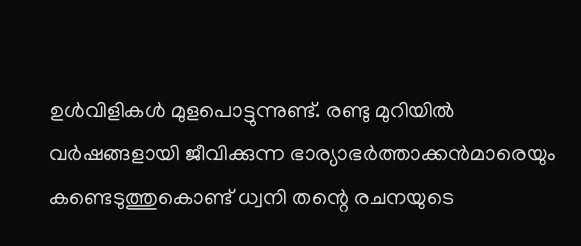ഉള്‍വിളികള്‍ മുളപൊട്ടുന്നുണ്ട്‌. രണ്ടു മുറിയില്‍ വര്‍ഷങ്ങളായി ജീവിക്കുന്ന ഭാര്യാഭര്‍ത്താക്കന്‍മാരെയും കണ്ടെടുത്തുകൊണ്ട്‌ ധ്വനി തന്റെ രചനയുടെ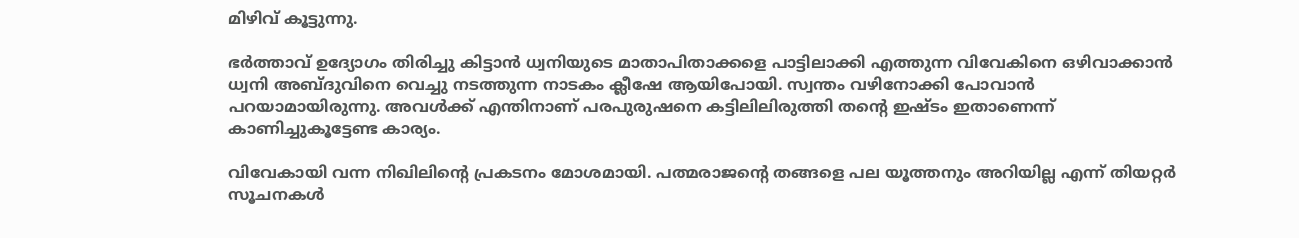മിഴിവ്‌ കൂട്ടുന്നു.

ഭര്‍ത്താവ്‌ ഉദ്യോഗം തിരിച്ചു കിട്ടാന്‍ ധ്വനിയുടെ മാതാപിതാക്കളെ പാട്ടിലാക്കി എത്തുന്ന വിവേകിനെ ഒഴിവാക്കാന്‍ ധ്വനി അബ്ദുവിനെ വെച്ചു നടത്തുന്ന നാടകം ക്ലീഷേ ആയിപോയി. സ്വന്തം വഴിനോക്കി പോവാന്‍ പറയാമായിരുന്നു. അവള്‍ക്ക്‌ എന്തിനാണ്‌ പരപുരുഷനെ കട്ടിലിലിരുത്തി തന്റെ ഇഷ്ടം ഇതാണെന്ന്‌ കാണിച്ചുകൂട്ടേണ്ട കാര്യം.

വിവേകായി വന്ന നിഖിലിന്റെ പ്രകടനം മോശമായി. പത്മരാജന്റെ തങ്ങളെ പല യൂത്തനും അറിയില്ല എന്ന്‌ തിയറ്റര്‍ സൂചനകള്‍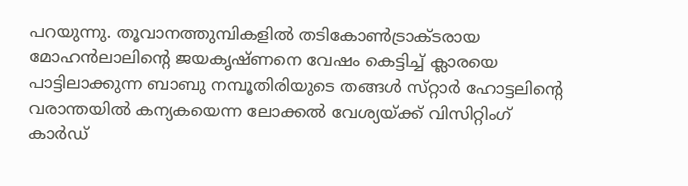പറയുന്നു. തൂവാനത്തുമ്പികളില്‍ തടികോണ്‍ട്രാക്ടരായ മോഹന്‍ലാലിന്റെ ജയകൃഷ്‌ണനെ വേഷം കെട്ടിച്ച്‌ ക്ലാരയെ പാട്ടിലാക്കുന്ന ബാബു നമ്പൂതിരിയുടെ തങ്ങള്‍ സ്‌റ്റാര്‍ ഹോട്ടലിന്റെ വരാന്തയില്‍ കന്യകയെന്ന ലോക്കല്‍ വേശ്യയ്‌ക്ക്‌ വിസിറ്റിംഗ്‌ കാര്‍ഡ്‌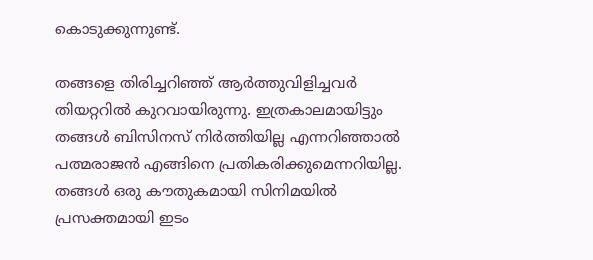കൊടുക്കുന്നുണ്ട്‌.

തങ്ങളെ തിരിച്ചറിഞ്ഞ്‌ ആര്‍ത്തുവിളിച്ചവര്‍ തിയറ്ററില്‍ കുറവായിരുന്നു. ഇത്രകാലമായിട്ടും തങ്ങള്‍ ബിസിനസ്‌ നിര്‍ത്തിയില്ല എന്നറിഞ്ഞാല്‍ പത്മരാജന്‍ എങ്ങിനെ പ്രതികരിക്കുമെന്നറിയില്ല. തങ്ങള്‍ ഒരു കൗതുകമായി സിനിമയില്‍ പ്രസക്തമായി ഇടം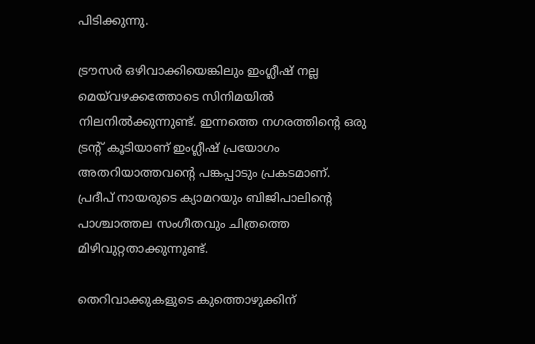പിടിക്കുന്നു.

ട്രൗസര്‍ ഒഴിവാക്കിയെങ്കിലും ഇംഗ്ലീഷ്‌ നല്ല മെയ്‌വഴക്കത്തോടെ സിനിമയില്‍ നിലനില്‍ക്കുന്നുണ്ട്‌. ഇന്നത്തെ നഗരത്തിന്റെ ഒരു ട്രന്റ്‌ കൂടിയാണ്‌ ഇംഗ്ലീഷ്‌ പ്രയോഗം അതറിയാത്തവന്റെ പങ്കപ്പാടും പ്രകടമാണ്‌. പ്രദീപ്‌ നായരുടെ ക്യാമറയും ബിജിപാലിന്റെ പാശ്ചാത്തല സംഗീതവും ചിത്രത്തെ മിഴിവുറ്റതാക്കുന്നുണ്ട്‌.

തെറിവാക്കുകളുടെ കുത്തൊഴുക്കിന്‌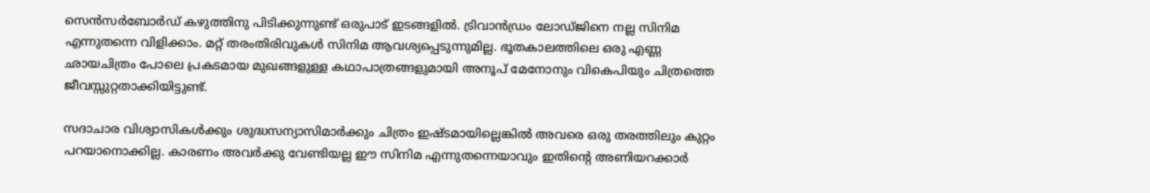സെന്‍സര്‍ബോര്‍ഡ്‌ കഴുത്തിനു പിടിക്കുന്നുണ്ട്‌ ഒരുപാട്‌ ഇടങ്ങളില്‍. ട്രിവാന്‍ഡ്രം ലോഡ്‌ജിനെ നല്ല സിനിമ എന്നുതന്നെ വിളിക്കാം. മറ്റ്‌ തരംതിരിവുകള്‍ സിനിമ ആവശ്യപ്പെടുന്നുമില്ല. ഭൂതകാലത്തിലെ ഒരു എണ്ണ ഛായചിത്രം പോലെ പ്രകടമായ മുഖങ്ങളുള്ള കഥാപാത്രങ്ങളുമായി അനൂപ്‌ മേനോനും വികെപിയും ചിത്രത്തെ ജീവസ്സുറ്റതാക്കിയിട്ടുണ്ട്‌.

സദാചാര വിശ്വാസികള്‍ക്കും ശുദ്ധസന്യാസിമാര്‍ക്കും ചിത്രം ഇഷ്ടമായില്ലെങ്കില്‍ അവരെ ഒരു തരത്തിലും കുറ്റം പറയാനൊക്കില്ല. കാരണം അവര്‍ക്കു വേണ്ടിയല്ല ഈ സിനിമ എന്നുതന്നെയാവും ഇതിന്റെ അണിയറക്കാര്‍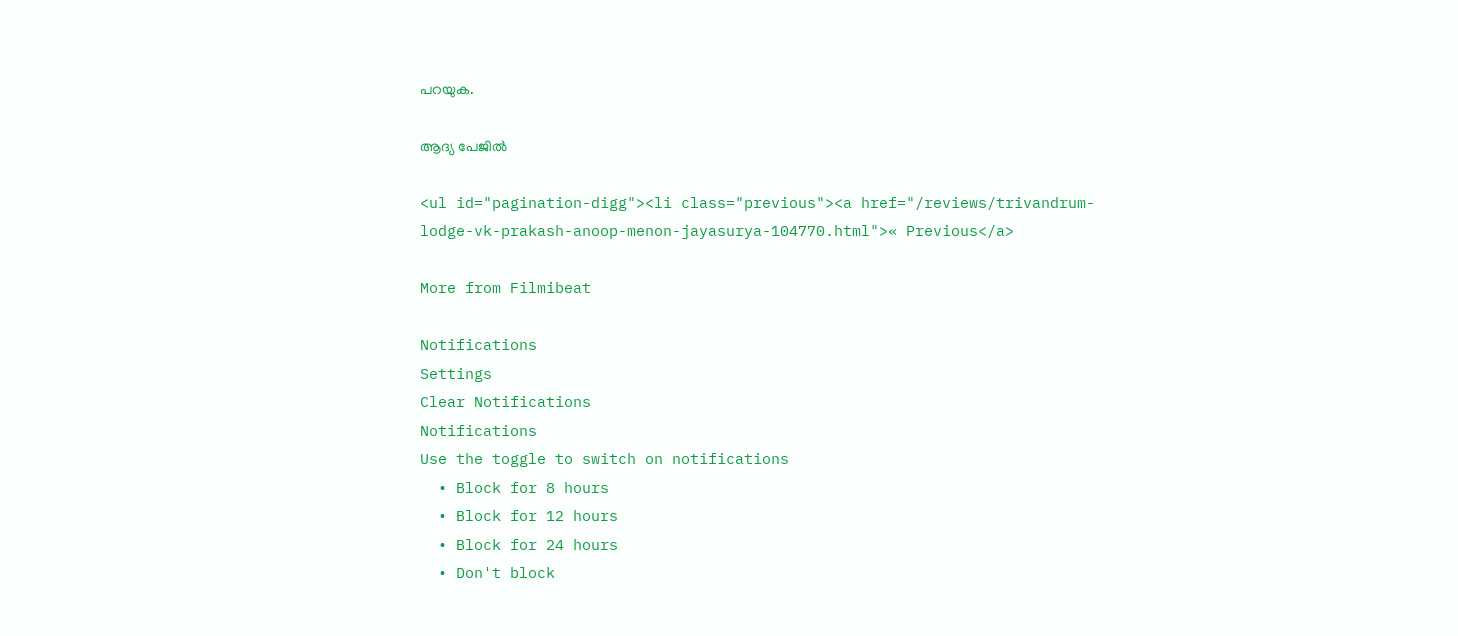പറയുക.

ആദ്യ പേജില്‍

<ul id="pagination-digg"><li class="previous"><a href="/reviews/trivandrum-lodge-vk-prakash-anoop-menon-jayasurya-104770.html">« Previous</a>

More from Filmibeat

Notifications
Settings
Clear Notifications
Notifications
Use the toggle to switch on notifications
  • Block for 8 hours
  • Block for 12 hours
  • Block for 24 hours
  • Don't block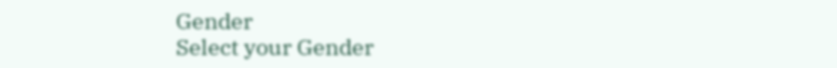Gender
Select your Gender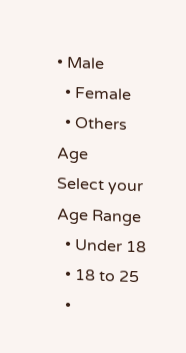• Male
  • Female
  • Others
Age
Select your Age Range
  • Under 18
  • 18 to 25
  •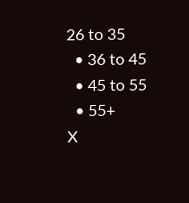26 to 35
  • 36 to 45
  • 45 to 55
  • 55+
X